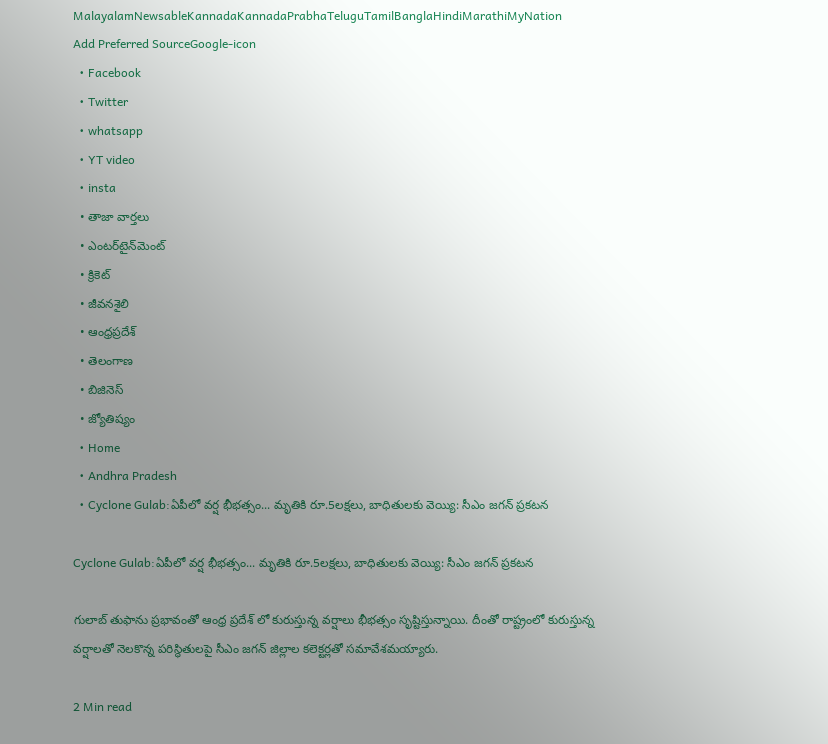MalayalamNewsableKannadaKannadaPrabhaTeluguTamilBanglaHindiMarathiMyNation
Add Preferred SourceGoogle-icon
  • Facebook
  • Twitter
  • whatsapp
  • YT video
  • insta
  • తాజా వార్తలు
  • ఎంటర్‌టైన్‌మెంట్
  • క్రికెట్
  • జీవనశైలి
  • ఆంధ్రప్రదేశ్
  • తెలంగాణ
  • బిజినెస్
  • జ్యోతిష్యం
  • Home
  • Andhra Pradesh
  • Cyclone Gulab:ఏపీలో వర్ష భీభత్సం... మృతికి రూ.5లక్షలు, బాధితులకు వెయ్యి: సీఎం జగన్ ప్రకటన

Cyclone Gulab:ఏపీలో వర్ష భీభత్సం... మృతికి రూ.5లక్షలు, బాధితులకు వెయ్యి: సీఎం జగన్ ప్రకటన

గులాబ్ తుఫాను ప్రభావంతో ఆంధ్ర ప్రదేశ్ లో కురుస్తున్న వర్షాలు భీభత్సం సృష్టిస్తున్నాయి. దీంతో రాష్ట్రంలో కురుస్తున్న వర్షాలతో నెలకొన్న పరిస్థితులపై సీఎం జగన్ జిల్లాల కలెక్టర్లతో సమావేశమయ్యారు.

2 Min read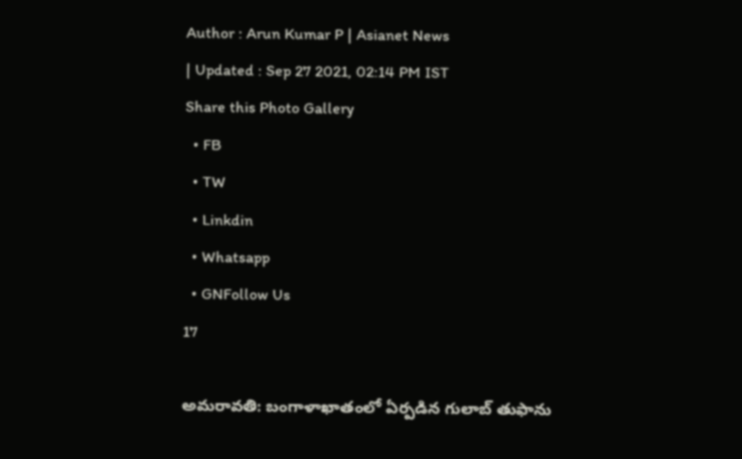Author : Arun Kumar P | Asianet News
| Updated : Sep 27 2021, 02:14 PM IST
Share this Photo Gallery
  • FB
  • TW
  • Linkdin
  • Whatsapp
  • GNFollow Us
17

అమరావతి: బంగాళాఖాతంలో ఏర్పడిన గులాబ్ తుఫాను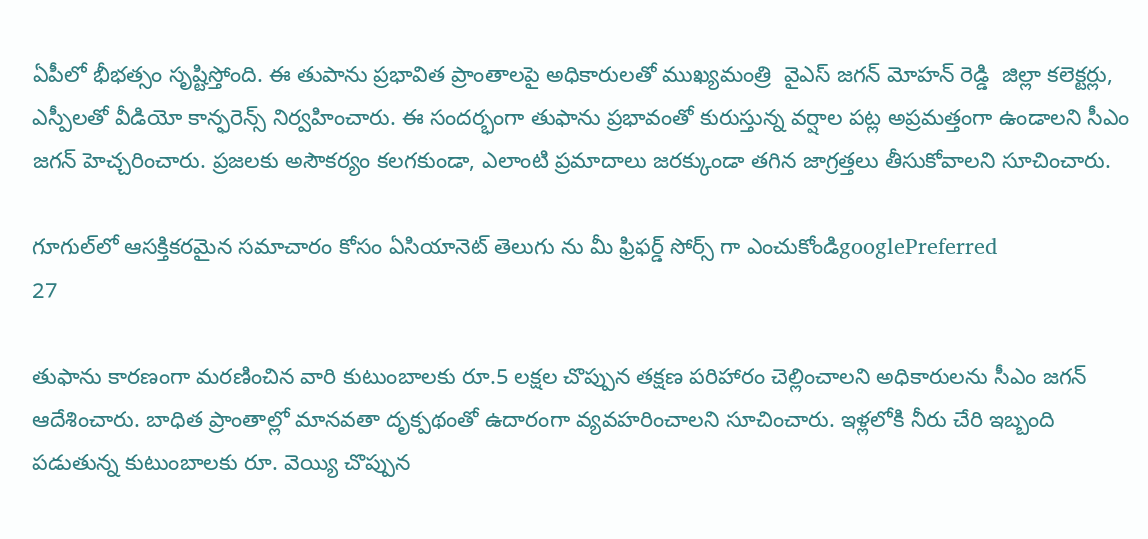ఏపీలో భీభత్సం సృష్టిస్తోంది. ఈ తుపాను ప్రభావిత ప్రాంతాలపై అధికారులతో ముఖ్యమంత్రి  వైఎస్ జగన్ మోహన్ రెడ్డి  జిల్లా కలెక్టర్లు, ఎస్పీలతో వీడియో కాన్ఫరెన్స్ నిర్వహించారు. ఈ సందర్భంగా తుఫాను ప్రభావంతో కురుస్తున్న వర్షాల పట్ల అప్రమత్తంగా ఉండాలని సీఎం జగన్ హెచ్చరించారు. ప్రజలకు అసౌకర్యం కలగకుండా, ఎలాంటి ప్రమాదాలు జరక్కుండా తగిన జాగ్రత్తలు తీసుకోవాలని సూచించారు.

గూగుల్‌లో ఆసక్తికరమైన సమాచారం కోసం ఏసియానెట్ తెలుగు ను మీ ఫ్రిఫర్డ్ సోర్స్ గా ఎంచుకోండిgooglePreferred
27

తుఫాను కారణంగా మరణించిన వారి కుటుంబాలకు రూ.5 లక్షల చొప్పున తక్షణ పరిహారం చెల్లించాలని అధికారులను సీఎం జగన్ ఆదేశించారు. బాధిత ప్రాంతాల్లో మానవతా దృక్పథంతో ఉదారంగా వ్యవహరించాలని సూచించారు. ఇళ్లలోకి నీరు చేరి ఇబ్బంది పడుతున్న కుటుంబాలకు రూ. వెయ్యి చొప్పున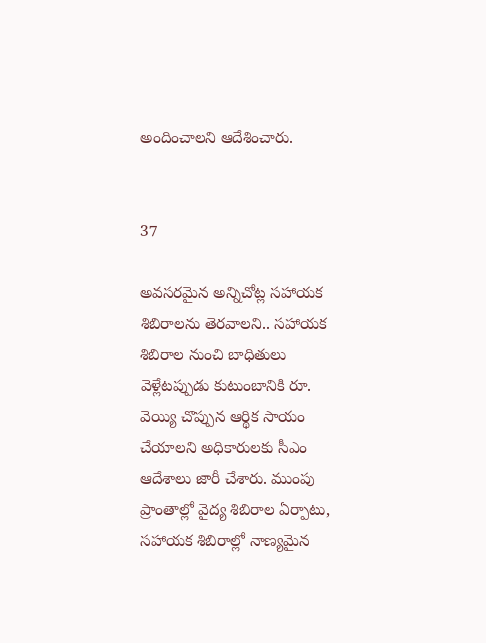అందించాలని ఆదేశించారు.


37

అవసరమైన అన్నిచోట్ల సహాయక శిబిరాలను తెరవాలని.. సహాయక శిబిరాల నుంచి బాధితులు వెళ్లేటప్పుడు కుటుంబానికి రూ. వెయ్యి చొప్పున ఆర్థిక సాయం చేయాలని అధికారులకు సీఎం ఆదేశాలు జారీ చేశారు. ముంపు ప్రాంతాల్లో వైద్య శిబిరాల ఏర్పాటు, సహాయక శిబిరాల్లో నాణ్యమైన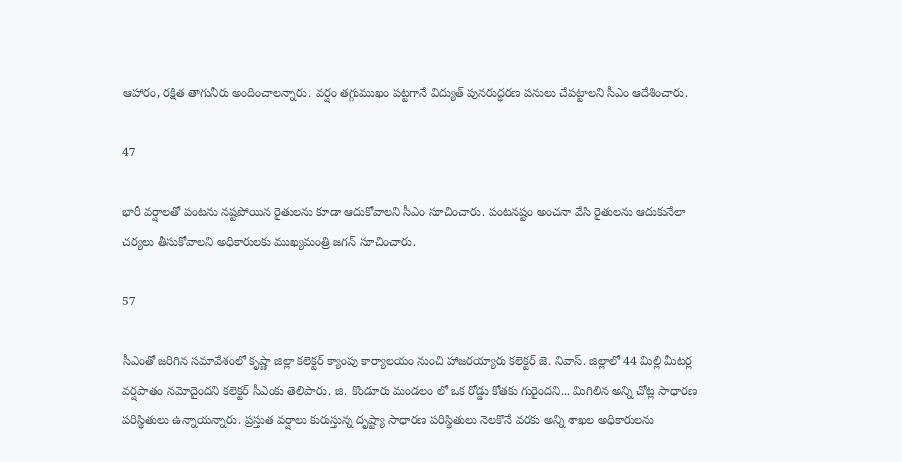ఆహారం, రక్షిత తాగునీరు అందించాలన్నారు. వర్షం తగ్గుముఖం పట్టగానే విద్యుత్ పునరుద్ధరణ పనులు చేపట్టాలని సీఎం ఆదేశించారు.

47

భారీ వర్షాలతో పంటను నష్టపోయిన రైతులను కూడా ఆదుకోవాలని సీఎం సూచించారు. పంటనష్టం అంచనా వేసి రైతులను ఆదుకునేలా చర్యలు తీసుకోవాలని అధికారులకు ముఖ్యమంత్రి జగన్ సూచించారు.

57

సీఎంతో జరిగిన సమావేశంలో కృష్ణా జిల్లా కలెక్టర్ క్యాంపు కార్యాలయం నుంచి హాజరయ్యారు కలెక్టర్ జె. నివాస్. జిల్లాలో 44 మిల్లి మీటర్ల వర్షపాతం నమోదైందని కలెక్టర్ సీఎంకు తెలిపారు. జి. కొండూరు మండలం లో ఒక రోడ్డు కోతకు గురైందని... మిగిలిన అన్ని చోట్ల సాధారణ పరిస్థితులు ఉన్నాయన్నారు. ప్రస్తుత వర్షాలు కురుస్తున్న దృష్ట్యా సాధారణ పరిస్థితులు నెలకొనే వరకు అన్ని శాఖల అధికారులను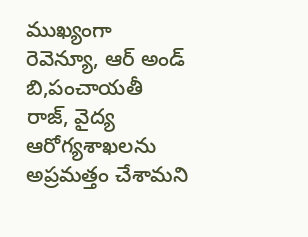ముఖ్యంగా రెవెన్యూ, ఆర్ అండ్ బి,పంచాయతీ రాజ్, వైద్య ఆరోగ్యశాఖలను అప్రమత్తం చేశామని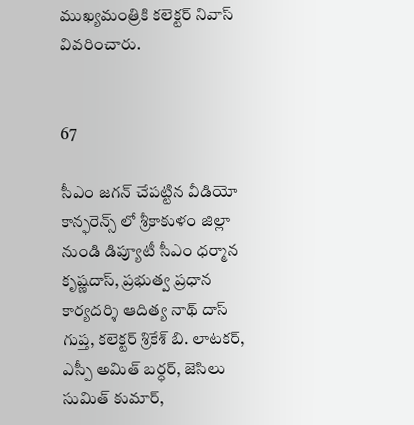ముఖ్యమంత్రికి కలెక్టర్ నివాస్ వివరించారు.


67

సీఎం జగన్ చేపట్టిన వీడియో కాన్ఫరెన్స్ లో శ్రీకాకుళం జిల్లా నుండి డిప్యూటీ సీఎం ధర్మాన కృష్ణదాస్, ప్రభుత్వ ప్రధాన కార్యదర్శి ఆదిత్య నాథ్ దాస్ గుప్త, కలెక్టర్ శ్రికేశ్ బి. లాటకర్, ఎస్పీ అమిత్ బర్ధర్, జెసిలు సుమిత్ కుమార్,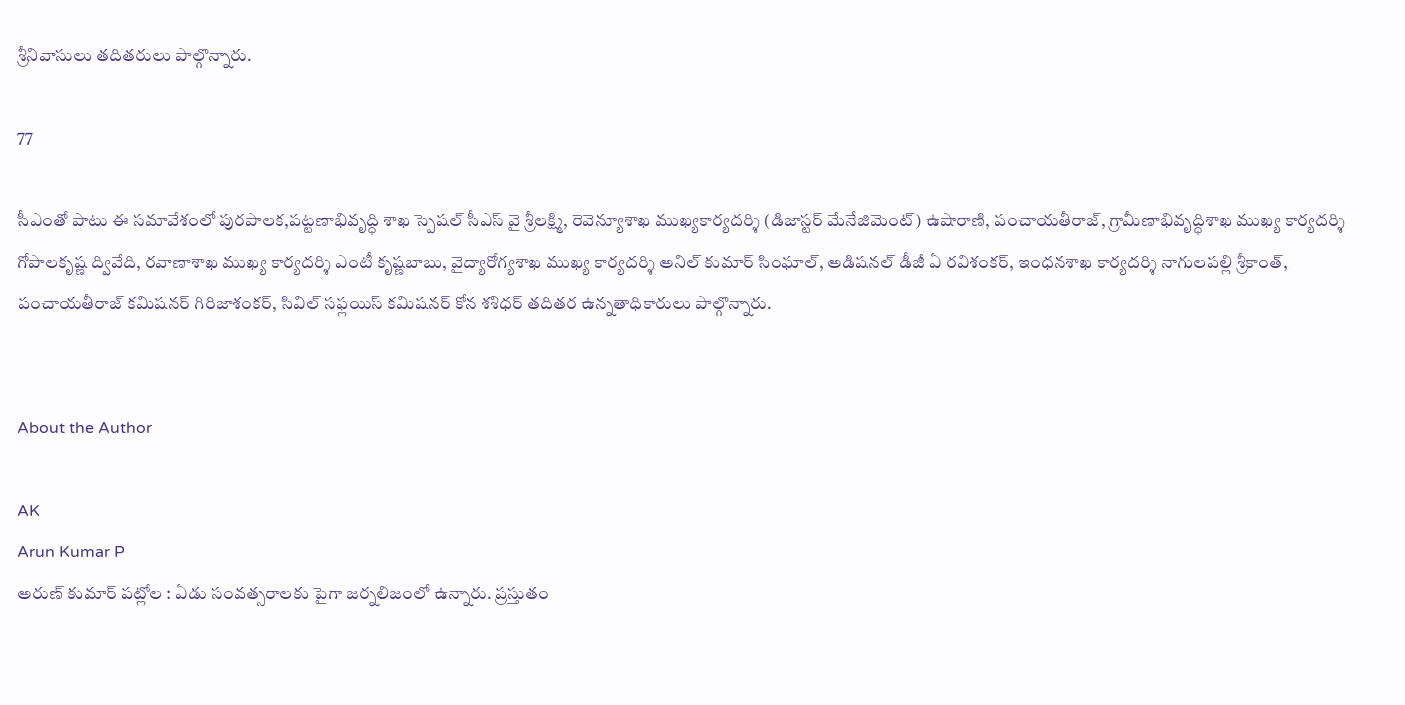శ్రీనివాసులు తదితరులు పాల్గొన్నారు.

77

సీఎంతో పాటు ఈ సమావేశంలో పురపాలక,పట్టణాభివృద్ధి శాఖ స్పెషల్‌ సీఎస్‌ వై శ్రీలక్ష్మి, రెవెన్యూశాఖ ముఖ్యకార్యదర్శి (డిజాస్టర్‌ మేనేజిమెంట్‌) ఉషారాణి, పంచాయతీరాజ్, గ్రామీణాభివృద్ధిశాఖ ముఖ్య కార్యదర్శి గోపాలకృష్ణ ద్వివేది, రవాణాశాఖ ముఖ్య కార్యదర్శి ఎంటీ కృష్ణబాబు, వైద్యారోగ్యశాఖ ముఖ్య కార్యదర్శి అనిల్‌ కుమార్‌ సింఘాల్, అడిషనల్‌ డీజీ ఏ రవిశంకర్, ఇంధనశాఖ కార్యదర్శి నాగులపల్లి శ్రీకాంత్, పంచాయతీరాజ్‌ కమిషనర్‌ గిరిజాశంకర్, సివిల్‌ సఫ్లయిస్‌ కమిషనర్‌ కోన శశిధర్‌ తదితర ఉన్నతాధికారులు పాల్గొన్నారు.


About the Author

AK
Arun Kumar P
అరుణ్ కుమార్ పట్లోల : ఏడు సంవత్సరాలకు పైగా జర్నలిజంలో ఉన్నారు. ప్రస్తుతం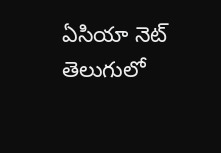ఏసియా నెట్ తెలుగులో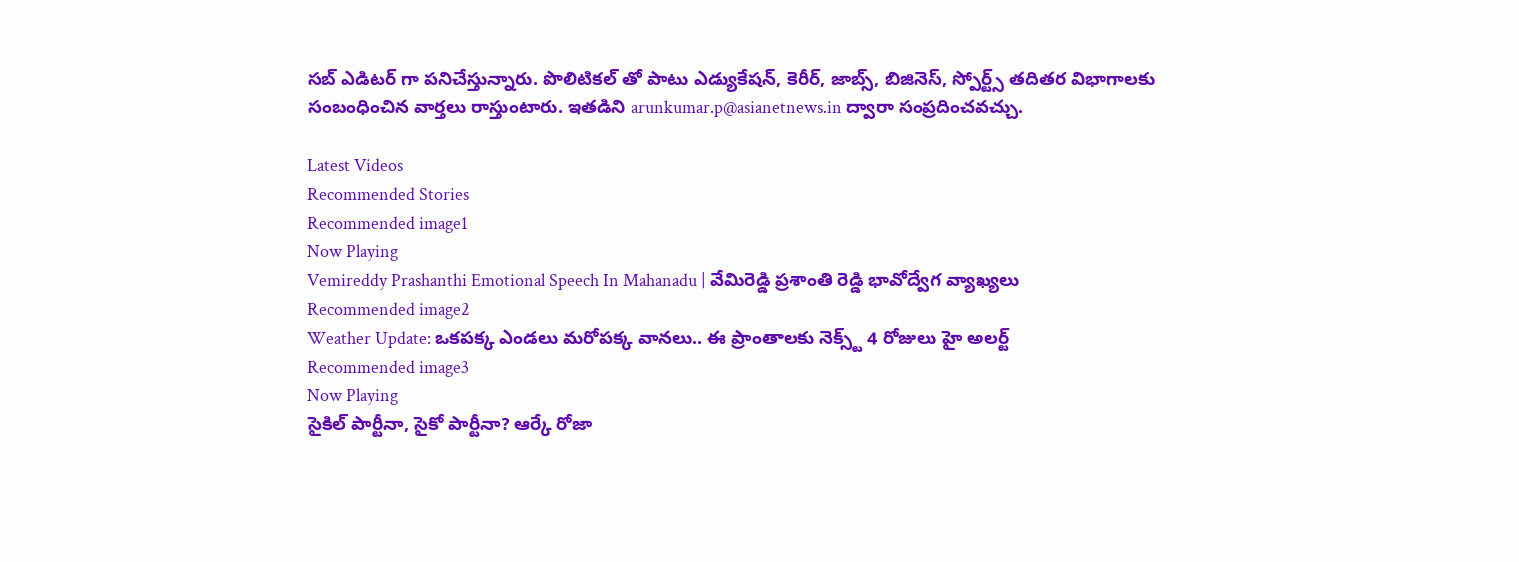సబ్ ఎడిటర్ గా పనిచేస్తున్నారు. పొలిటికల్ తో పాటు ఎడ్యుకేషన్, కెరీర్, జాబ్స్, బిజినెస్, స్పోర్ట్స్ తదితర విభాగాలకు సంబంధించిన వార్తలు రాస్తుంటారు. ఇతడిని arunkumar.p@asianetnews.in ద్వారా సంప్రదించవచ్చు.

Latest Videos
Recommended Stories
Recommended image1
Now Playing
Vemireddy Prashanthi Emotional Speech In Mahanadu | వేమిరెడ్డి ప్రశాంతి రెడ్డి భావోద్వేగ వ్యాఖ్యలు
Recommended image2
Weather Update: ఒకపక్క ఎండలు మరోపక్క వానలు.. ఈ ప్రాంతాలకు నెక్స్ట్ 4 రోజులు హై అలర్ట్
Recommended image3
Now Playing
సైకిల్ పార్టీనా, సైకో పార్టీనా? ఆర్కే రోజా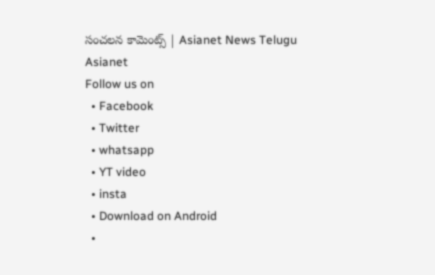సంచలన కామెంట్స్ | Asianet News Telugu
Asianet
Follow us on
  • Facebook
  • Twitter
  • whatsapp
  • YT video
  • insta
  • Download on Android
  •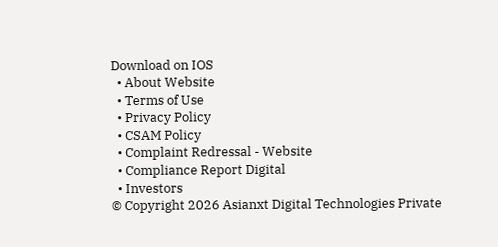Download on IOS
  • About Website
  • Terms of Use
  • Privacy Policy
  • CSAM Policy
  • Complaint Redressal - Website
  • Compliance Report Digital
  • Investors
© Copyright 2026 Asianxt Digital Technologies Private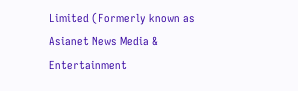Limited (Formerly known as Asianet News Media & Entertainment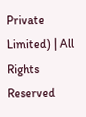Private Limited) | All Rights Reserved